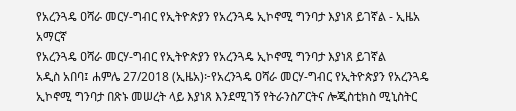የአረንጓዴ ዐሻራ መርሃ-ግብር የኢትዮጵያን የአረንጓዴ ኢኮኖሚ ግንባታ እያነጸ ይገኛል - ኢዜአ አማርኛ
የአረንጓዴ ዐሻራ መርሃ-ግብር የኢትዮጵያን የአረንጓዴ ኢኮኖሚ ግንባታ እያነጸ ይገኛል
አዲስ አበባ፤ ሐምሌ 27/2018 (ኢዜአ)፦የአረንጓዴ ዐሻራ መርሃ-ግብር የኢትዮጵያን የአረንጓዴ ኢኮኖሚ ግንባታ በጽኑ መሠረት ላይ እያነጸ እንደሚገኝ የትራንስፖርትና ሎጂስቲክስ ሚኒስትር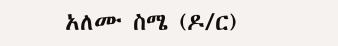አለሙ ስሜ (ዶ/ር)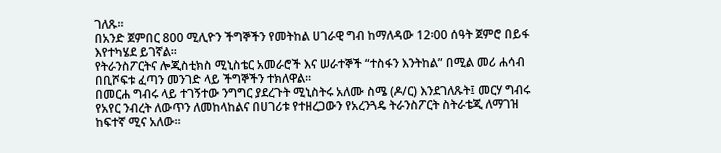ገለጹ።
በአንድ ጀምበር 800 ሚሊዮን ችግኞችን የመትከል ሀገራዊ ግብ ከማለዳው 12፡00 ሰዓት ጀምሮ በይፋ እየተካሄደ ይገኛል።
የትራንስፖርትና ሎጂስቲክስ ሚኒስቴር አመራሮች እና ሠራተኞች “ተስፋን እንትከል” በሚል መሪ ሐሳብ በቢሾፍቱ ፈጣን መንገድ ላይ ችግኞችን ተክለዋል።
በመርሐ ግብሩ ላይ ተገኝተው ንግግር ያደረጉት ሚኒስትሩ አለሙ ስሜ (ዶ/ር) እንደገለጹት፤ መርሃ ግብሩ የአየር ንብረት ለውጥን ለመከላከልና በሀገሪቱ የተዘረጋውን የአረንጓዴ ትራንስፖርት ስትራቴጂ ለማገዝ ከፍተኛ ሚና አለው።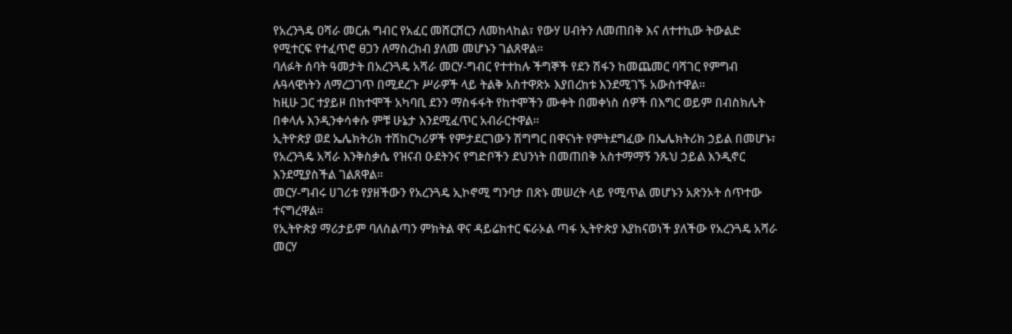የአረንጓዴ ዐሻራ መርሐ ግብር የአፈር መሸርሸርን ለመከላከል፣ የውሃ ሀብትን ለመጠበቅ እና ለተተኪው ትውልድ የሚተርፍ የተፈጥሮ ፀጋን ለማስረከብ ያለመ መሆኑን ገልጸዋል።
ባለፉት ሰባት ዓመታት በአረንጓዴ አሻራ መርሃ-ግብር የተተከሉ ችግኞች የደን ሽፋን ከመጨመር ባሻገር የምግብ ሉዓላዊነትን ለማረጋገጥ በሚደረጉ ሥራዎች ላይ ትልቅ አስተዋጽኦ እያበረከቱ እንደሚገኙ አውስተዋል።
ከዚሁ ጋር ተያይዞ በከተሞች አካባቢ ደንን ማስፋፋት የከተሞችን ሙቀት በመቀነስ ሰዎች በእግር ወይም በብስክሌት በቀላሉ እንዲንቀሳቀሱ ምቹ ሁኔታ እንደሚፈጥር አብራርተዋል።
ኢትዮጵያ ወደ ኤሌክትሪክ ተሽከርካሪዎች የምታደርገውን ሽግግር በዋናነት የምትደግፈው በኤሌክትሪክ ኃይል በመሆኑ፣ የአረንጓዴ አሻራ እንቅስቃሴ የዝናብ ዑደትንና የግድቦችን ደህንነት በመጠበቅ አስተማማኝ ንጹህ ኃይል እንዲኖር እንደሚያስችል ገልጸዋል፡፡
መርሃ-ግብሩ ሀገሪቱ የያዘችውን የአረንጓዴ ኢኮኖሚ ግንባታ በጽኑ መሠረት ላይ የሚጥል መሆኑን አጽንኦት ሰጥተው ተናግረዋል።
የኢትዮጵያ ማሪታይም ባለስልጣን ምክትል ዋና ዳይሬክተር ፍራኦል ጣፋ ኢትዮጵያ እያከናወነች ያለችው የአረንጓዴ አሻራ መርሃ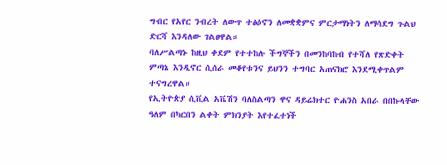ግብር የአየር ንብረት ለውጥ ተፅዕኖን ለመቋቋምና ምርታማነትን ለማሳደግ ጉልህ ድርሻ እንዳለው ገልፀዋል።
ባለሥልጣኑ ከዚህ ቀደም የተተከሉ ችግኞችን በመንከባከብ የተሻለ የጽድቀት ምጣኔ እንዲኖር ሲሰራ መቆየቱንና ይህንን ተግባር አጠናክሮ እንደሚቀጥልም ተናግረዋል።
የኢትዮጵያ ሲቪል አቬሽን ባለስልጣን ዋና ዳይሬክተር ዮሐንስ አበራ በበኩላቸው ዓለም በካርበን ልቀት ምክንያት እየተፈተነች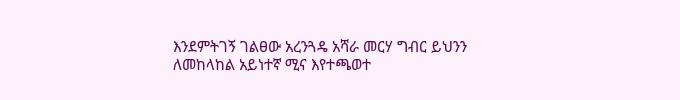እንደምትገኝ ገልፀው አረንጓዴ አሻራ መርሃ ግብር ይህንን ለመከላከል አይነተኛ ሚና እየተጫወተ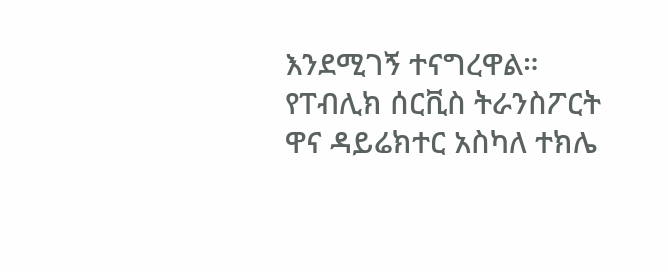እንደሚገኝ ተናግረዋል።
የፐብሊክ ሰርቪስ ትራንስፖርት ዋና ዳይሬክተር አስካለ ተክሌ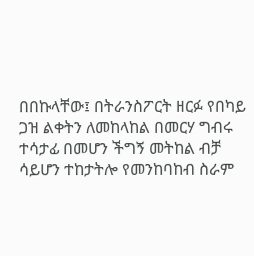በበኩላቸው፤ በትራንስፖርት ዘርፉ የበካይ ጋዝ ልቀትን ለመከላከል በመርሃ ግብሩ ተሳታፊ በመሆን ችግኝ መትከል ብቻ ሳይሆን ተከታትሎ የመንከባከብ ስራም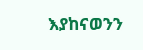እያከናወንን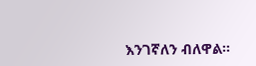እንገኛለን ብለዋል።